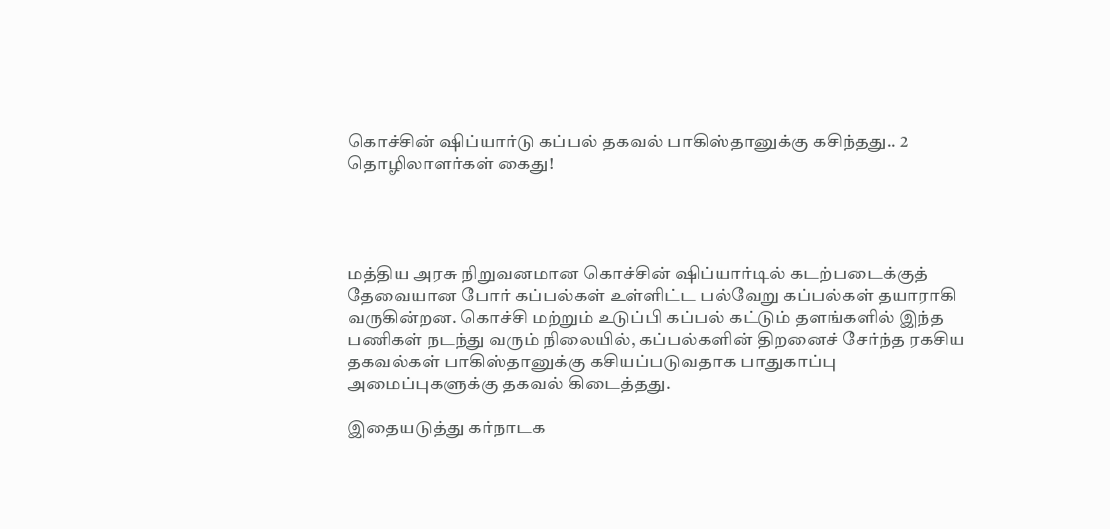கொச்சின் ஷிப்யார்டு கப்பல் தகவல் பாகிஸ்தானுக்கு கசிந்தது.. 2 தொழிலாளர்கள் கைது!




மத்திய அரசு நிறுவனமான கொச்சின் ஷிப்யார்டில் கடற்படைக்குத் தேவையான போர் கப்பல்கள் உள்ளிட்ட பல்வேறு கப்பல்கள் தயாராகி வருகின்றன. கொச்சி மற்றும் உடுப்பி கப்பல் கட்டும் தளங்களில் இந்த பணிகள் நடந்து வரும் நிலையில், கப்பல்களின் திறனைச் சேர்ந்த ரகசிய தகவல்கள் பாகிஸ்தானுக்கு கசியப்படுவதாக பாதுகாப்பு அமைப்புகளுக்கு தகவல் கிடைத்தது.

இதையடுத்து கர்நாடக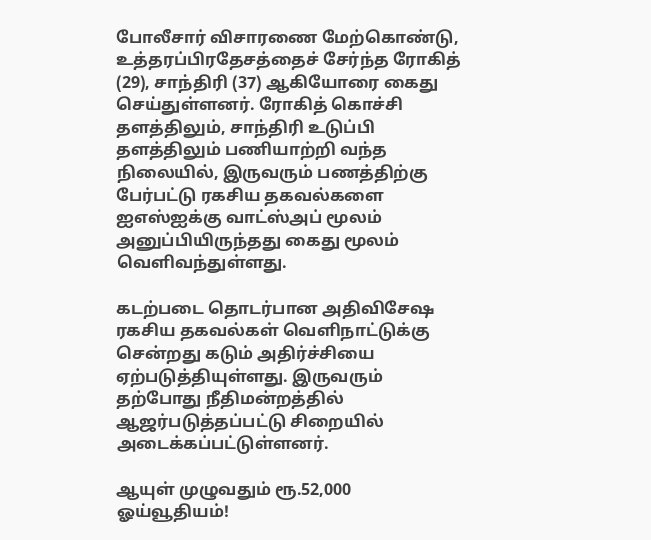போலீசார் விசாரணை மேற்கொண்டு, உத்தரப்பிரதேசத்தைச் சேர்ந்த ரோகித் (29), சாந்திரி (37) ஆகியோரை கைது செய்துள்ளனர். ரோகித் கொச்சி தளத்திலும், சாந்திரி உடுப்பி தளத்திலும் பணியாற்றி வந்த நிலையில், இருவரும் பணத்திற்கு பேர்பட்டு ரகசிய தகவல்களை ஐஎஸ்ஐக்கு வாட்ஸ்அப் மூலம் அனுப்பியிருந்தது கைது மூலம் வெளிவந்துள்ளது.

கடற்படை தொடர்பான அதிவிசேஷ ரகசிய தகவல்கள் வெளிநாட்டுக்கு சென்றது கடும் அதிர்ச்சியை ஏற்படுத்தியுள்ளது. இருவரும் தற்போது நீதிமன்றத்தில் ஆஜர்படுத்தப்பட்டு சிறையில் அடைக்கப்பட்டுள்ளனர்.

ஆயுள் முழுவதும் ரூ.52,000 ஓய்வூதியம்!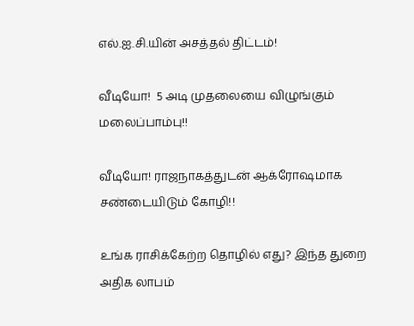எல்.ஐ.சி.யின் அசத்தல் திட்டம்!

வீடியோ!  5 அடி முதலையை விழுங்கும் மலைப்பாம்பு!!

வீடியோ! ராஜநாகத்துடன் ஆக்ரோஷமாக சண்டையிடும் கோழி!!

உங்க ராசிக்கேற்ற தொழில் எது? இந்த துறை அதிக லாபம்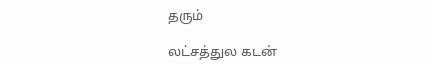தரும்

லட்சத்துல கடன்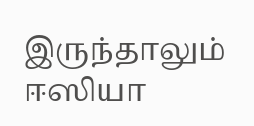இருந்தாலும் ஈஸியா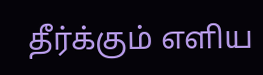தீர்க்கும் எளிய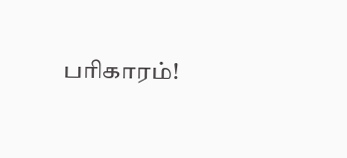பரிகாரம்!